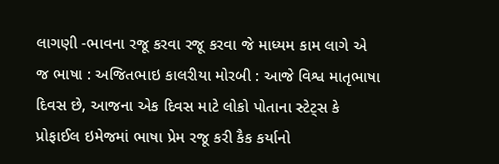લાગણી -ભાવના રજૂ કરવા રજૂ કરવા જે માધ્યમ કામ લાગે એ જ ભાષા : અજિતભાઇ કાલરીયા મોરબી : આજે વિશ્વ માતૃભાષા દિવસ છે, આજના એક દિવસ માટે લોકો પોતાના સ્ટેટ્સ કે પ્રોફાઈલ ઇમેજમાં ભાષા પ્રેમ રજૂ કરી કૈક કર્યાનો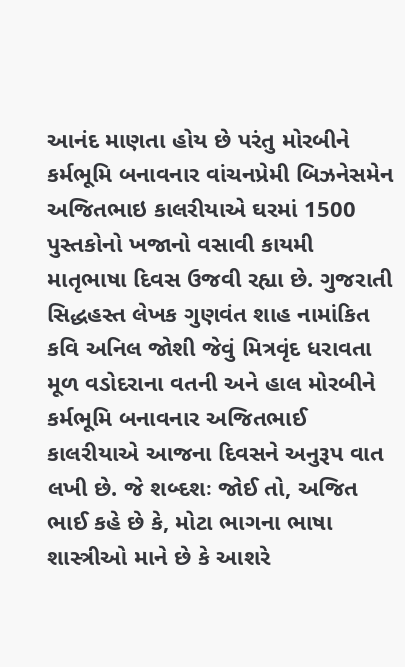આનંદ માણતા હોય છે પરંતુ મોરબીને કર્મભૂમિ બનાવનાર વાંચનપ્રેમી બિઝનેસમેન અજિતભાઇ કાલરીયાએ ઘરમાં 1500 પુસ્તકોનો ખજાનો વસાવી કાયમી માતૃભાષા દિવસ ઉજવી રહ્યા છે. ગુજરાતી સિદ્ધહસ્ત લેખક ગુણવંત શાહ નામાંકિત કવિ અનિલ જોશી જેવું મિત્રવૃંદ ધરાવતા મૂળ વડોદરાના વતની અને હાલ મોરબીને કર્મભૂમિ બનાવનાર અજિતભાઈ કાલરીયાએ આજના દિવસને અનુરૂપ વાત લખી છે. જે શબ્દશઃ જોઈ તો, અજિત ભાઈ કહે છે કે, મોટા ભાગના ભાષા શાસ્ત્રીઓ માને છે કે આશરે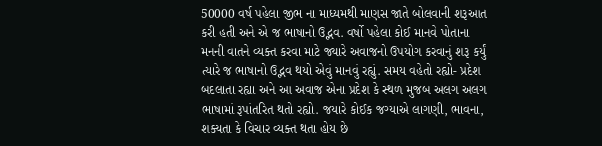50000 વર્ષ પહેલા જીભ ના માધ્યમથી માણસ જાતે બોલવાની શરૂઆત કરી હતી અને એ જ ભાષાનો ઉદ્ભવ. વર્ષો પહેલા કોઈ માનવે પોતાના મનની વાતને વ્યક્ત કરવા માટે જ્યારે અવાજનો ઉપયોગ કરવાનું શરૂ કર્યું ત્યારે જ ભાષાનો ઉદ્ભવ થયો એવું માનવું રહ્યું. સમય વહેતો રહ્યો- પ્રદેશ બદલાતા રહ્યા અને આ અવાજ એના પ્રદેશ કે સ્થળ મુજબ અલગ અલગ ભાષામાં રૂપાંતરિત થતો રહ્યો. જયારે કોઈક જગ્યાએ લાગણી, ભાવના, શક્યતા કે વિચાર વ્યક્ત થતા હોય છે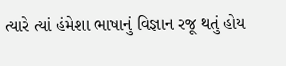ત્યારે ત્યાં હંમેશા ભાષાનું વિજ્ઞાન રજૂ થતું હોય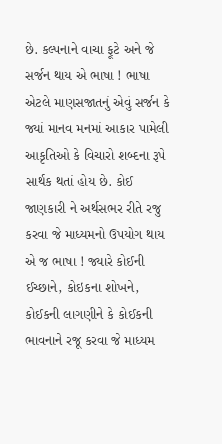છે. કલ્પનાને વાચા ફૂટે અને જે સર્જન થાય એ ભાષા ! ભાષા એટલે માણસજાતનું એવું સર્જન કે જ્યાં માનવ મનમાં આકાર પામેલી આકૃતિઓ કે વિચારો શબ્દના રૂપે સાર્થક થતાં હોય છે. કોઈ જાણકારી ને અર્થસભર રીતે રજુ કરવા જે માધ્યમનો ઉપયોગ થાય એ જ ભાષા ! જ્યારે કોઈની ઈચ્છાને, કોઇકના શોખને, કોઈકની લાગણીને કે કોઈકની ભાવનાને રજૂ કરવા જે માધ્યમ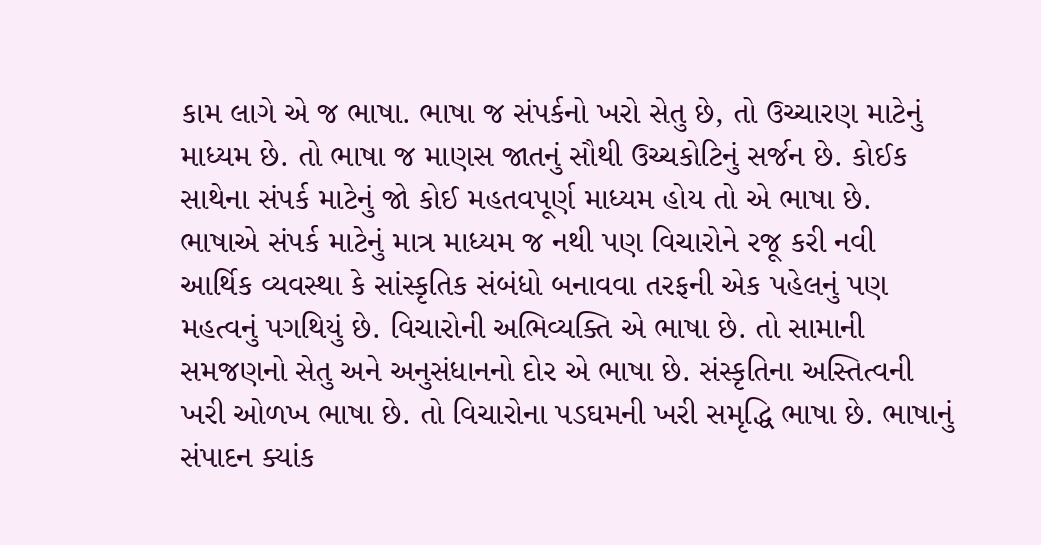કામ લાગે એ જ ભાષા. ભાષા જ સંપર્કનો ખરો સેતુ છે, તો ઉચ્ચારણ માટેનું માધ્યમ છે. તો ભાષા જ માણસ જાતનું સૌથી ઉચ્ચકોટિનું સર્જન છે. કોઈક સાથેના સંપર્ક માટેનું જો કોઈ મહતવપૂર્ણ માધ્યમ હોય તો એ ભાષા છે. ભાષાએ સંપર્ક માટેનું માત્ર માધ્યમ જ નથી પણ વિચારોને રજૂ કરી નવી આર્થિક વ્યવસ્થા કે સાંસ્કૃતિક સંબંધો બનાવવા તરફની એક પહેલનું પણ મહત્વનું પગથિયું છે. વિચારોની અભિવ્યક્તિ એ ભાષા છે. તો સામાની સમજણનો સેતુ અને અનુસંધાનનો દોર એ ભાષા છે. સંસ્કૃતિના અસ્તિત્વની ખરી ઓળખ ભાષા છે. તો વિચારોના પડઘમની ખરી સમૃદ્ધિ ભાષા છે. ભાષાનું સંપાદન ક્યાંક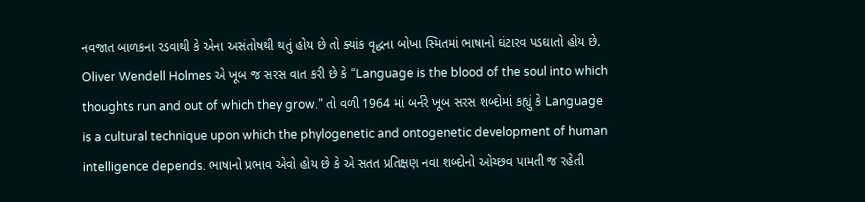નવજાત બાળકના રડવાથી કે એના અસંતોષથી થતું હોય છે તો ક્યાંક વૃદ્ધના બોખા સ્મિતમાં ભાષાનો ઘંટારવ પડઘાતો હોય છે. Oliver Wendell Holmes એ ખૂબ જ સરસ વાત કરી છે કે “Language is the blood of the soul into which thoughts run and out of which they grow.” તો વળી 1964 માં બર્નરે ખૂબ સરસ શબ્દોમાં કહ્યું કે Language is a cultural technique upon which the phylogenetic and ontogenetic development of human intelligence depends. ભાષાનો પ્રભાવ એવો હોય છે કે એ સતત પ્રતિક્ષણ નવા શબ્દોનો ઓચ્છવ પામતી જ રહેતી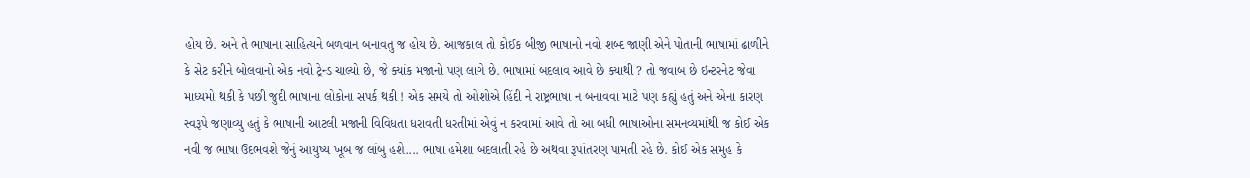હોય છે. અને તે ભાષાના સાહિત્યને બળવાન બનાવતુ જ હોય છે. આજકાલ તો કોઈક બીજી ભાષાનો નવો શબ્દ જાણી એને પોતાની ભાષામાં ઢાળીને કે સેટ કરીને બોલવાનો એક નવો ટ્રેન્ડ ચાલ્યો છે, જે ક્યાંક મજાનો પણ લાગે છે. ભાષામાં બદલાવ આવે છે ક્યાથી ? તો જવાબ છે ઇન્ટરનેટ જેવા માધ્યમો થકી કે પછી જુદી ભાષાના લોકોના સપર્ક થકી ! એક સમયે તો ઓશોએ હિંદી ને રાષ્ટ્રભાષા ન બનાવવા માટે પણ કહ્યું હતું અને એના કારણ સ્વરૂપે જણાવ્યુ હતું કે ભાષાની આટલી મજાની વિવિધતા ધરાવતી ધરતીમાં એવું ન કરવામાં આવે તો આ બધી ભાષાઓના સમનવ્યમાંથી જ કોઈ એક નવી જ ભાષા ઉદભવશે જેનું આયુષ્ય ખૂબ જ લાંબુ હશે.... ભાષા હમેશા બદલાતી રહે છે અથવા રૂપાંતરણ પામતી રહે છે. કોઈ એક સમુહ કે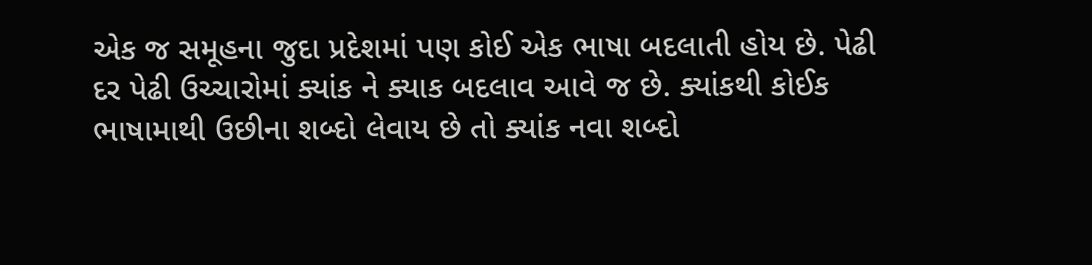એક જ સમૂહના જુદા પ્રદેશમાં પણ કોઈ એક ભાષા બદલાતી હોય છે. પેઢી દર પેઢી ઉચ્ચારોમાં ક્યાંક ને ક્યાક બદલાવ આવે જ છે. ક્યાંકથી કોઈક ભાષામાથી ઉછીના શબ્દો લેવાય છે તો ક્યાંક નવા શબ્દો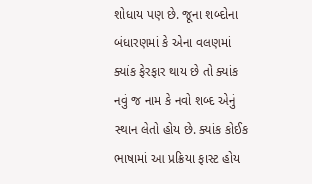શોધાય પણ છે. જૂના શબ્દોના બંધારણમાં કે એના વલણમાં ક્યાંક ફેરફાર થાય છે તો ક્યાંક નવું જ નામ કે નવો શબ્દ એનું સ્થાન લેતો હોય છે. ક્યાંક કોઈક ભાષામાં આ પ્રક્રિયા ફાસ્ટ હોય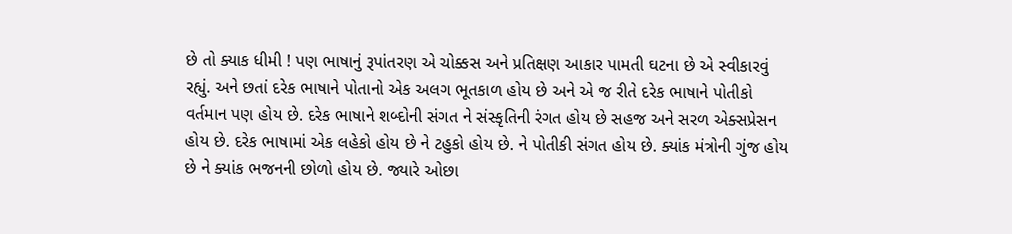છે તો ક્યાક ધીમી ! પણ ભાષાનું રૂપાંતરણ એ ચોક્કસ અને પ્રતિક્ષણ આકાર પામતી ઘટના છે એ સ્વીકારવું રહ્યું. અને છતાં દરેક ભાષાને પોતાનો એક અલગ ભૂતકાળ હોય છે અને એ જ રીતે દરેક ભાષાને પોતીકો વર્તમાન પણ હોય છે. દરેક ભાષાને શબ્દોની સંગત ને સંસ્કૃતિની રંગત હોય છે સહજ અને સરળ એક્સપ્રેસન હોય છે. દરેક ભાષામાં એક લહેકો હોય છે ને ટહુકો હોય છે. ને પોતીકી સંગત હોય છે. ક્યાંક મંત્રોની ગુંજ હોય છે ને ક્યાંક ભજનની છોળો હોય છે. જ્યારે ઓછા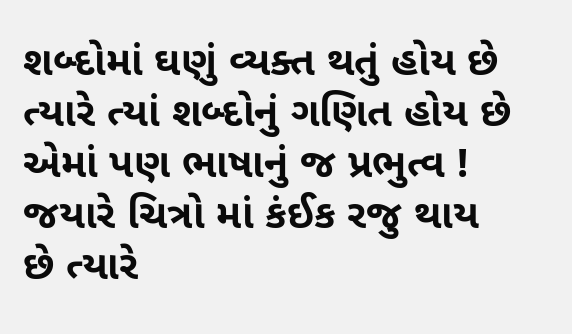શબ્દોમાં ઘણું વ્યક્ત થતું હોય છે ત્યારે ત્યાં શબ્દોનું ગણિત હોય છે એમાં પણ ભાષાનું જ પ્રભુત્વ ! જયારે ચિત્રો માં કંઈક રજુ થાય છે ત્યારે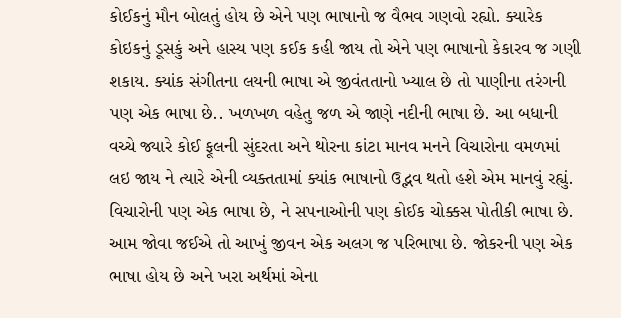કોઈકનું મૌન બોલતું હોય છે એને પણ ભાષાનો જ વૈભવ ગણવો રહ્યો. ક્યારેક કોઇકનું ડૂસકું અને હાસ્ય પણ કઈક કહી જાય તો એને પણ ભાષાનો કેકારવ જ ગણી શકાય. ક્યાંક સંગીતના લયની ભાષા એ જીવંતતાનો ખ્યાલ છે તો પાણીના તરંગની પણ એક ભાષા છે.. ખળખળ વહેતુ જળ એ જાણે નદીની ભાષા છે. આ બધાની વચ્ચે જ્યારે કોઈ ફૂલની સુંદરતા અને થોરના કાંટા માનવ મનને વિચારોના વમળમાં લઇ જાય ને ત્યારે એની વ્યક્તતામાં ક્યાંક ભાષાનો ઉદ્ભવ થતો હશે એમ માનવું રહ્યું. વિચારોની પણ એક ભાષા છે, ને સપનાઓની પણ કોઈક ચોક્કસ પોતીકી ભાષા છે. આમ જોવા જઈએ તો આખું જીવન એક અલગ જ પરિભાષા છે. જોકરની પણ એક ભાષા હોય છે અને ખરા અર્થમાં એના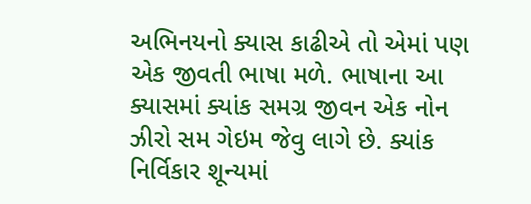અભિનયનો ક્યાસ કાઢીએ તો એમાં પણ એક જીવતી ભાષા મળે. ભાષાના આ ક્યાસમાં ક્યાંક સમગ્ર જીવન એક નોન ઝીરો સમ ગેઇમ જેવુ લાગે છે. ક્યાંક નિર્વિકાર શૂન્યમાં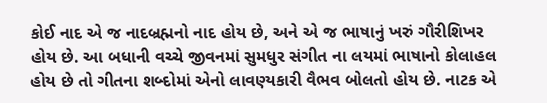કોઈ નાદ એ જ નાદબ્રહ્મનો નાદ હોય છે, અને એ જ ભાષાનું ખરું ગૌરીશિખર હોય છે. આ બધાની વચ્ચે જીવનમાં સુમધુર સંગીત ના લયમાં ભાષાનો કોલાહલ હોય છે તો ગીતના શબ્દોમાં એનો લાવણ્યકારી વૈભવ બોલતો હોય છે. નાટક એ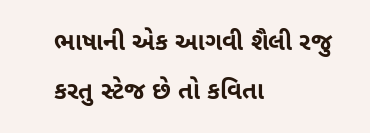ભાષાની એક આગવી શૈલી રજુ કરતુ સ્ટેજ છે તો કવિતા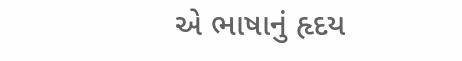એ ભાષાનું હૃદય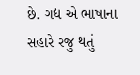છે. ગદ્ય એ ભાષાના સહારે રજુ થતું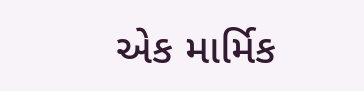એક માર્મિક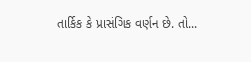તાર્કિક કે પ્રાસંગિક વર્ણન છે. તો...